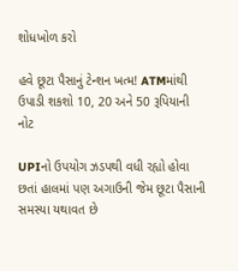શોધખોળ કરો

હવે છૂટા પૈસાનું ટેન્શન ખત્મ! ATMમાંથી ઉપાડી શકશો 10, 20 અને 50 રૂપિયાની નોટ

UPIનો ઉપયોગ ઝડપથી વધી રહ્યો હોવા છતાં હાલમાં પણ અગાઉની જેમ છૂટા પૈસાની સમસ્યા યથાવત છે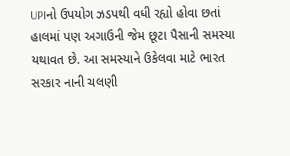UPIનો ઉપયોગ ઝડપથી વધી રહ્યો હોવા છતાં હાલમાં પણ અગાઉની જેમ છૂટા પૈસાની સમસ્યા યથાવત છે. આ સમસ્યાને ઉકેલવા માટે ભારત સરકાર નાની ચલણી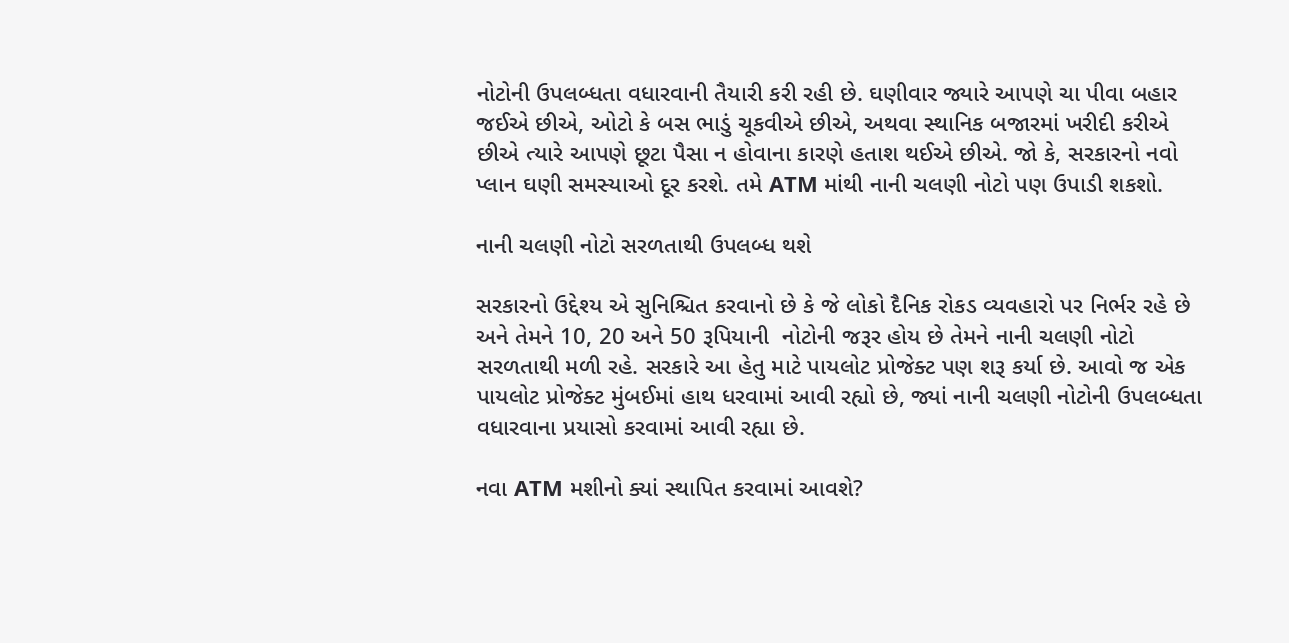નોટોની ઉપલબ્ધતા વધારવાની તૈયારી કરી રહી છે. ઘણીવાર જ્યારે આપણે ચા પીવા બહાર જઈએ છીએ, ઓટો કે બસ ભાડું ચૂકવીએ છીએ, અથવા સ્થાનિક બજારમાં ખરીદી કરીએ છીએ ત્યારે આપણે છૂટા પૈસા ન હોવાના કારણે હતાશ થઈએ છીએ. જો કે, સરકારનો નવો પ્લાન ઘણી સમસ્યાઓ દૂર કરશે. તમે ATM માંથી નાની ચલણી નોટો પણ ઉપાડી શકશો.

નાની ચલણી નોટો સરળતાથી ઉપલબ્ધ થશે

સરકારનો ઉદ્દેશ્ય એ સુનિશ્ચિત કરવાનો છે કે જે લોકો દૈનિક રોકડ વ્યવહારો પર નિર્ભર રહે છે અને તેમને 10, 20 અને 50 રૂપિયાની  નોટોની જરૂર હોય છે તેમને નાની ચલણી નોટો સરળતાથી મળી રહે. સરકારે આ હેતુ માટે પાયલોટ પ્રોજેક્ટ પણ શરૂ કર્યા છે. આવો જ એક પાયલોટ પ્રોજેક્ટ મુંબઈમાં હાથ ધરવામાં આવી રહ્યો છે, જ્યાં નાની ચલણી નોટોની ઉપલબ્ધતા વધારવાના પ્રયાસો કરવામાં આવી રહ્યા છે.

નવા ATM મશીનો ક્યાં સ્થાપિત કરવામાં આવશે?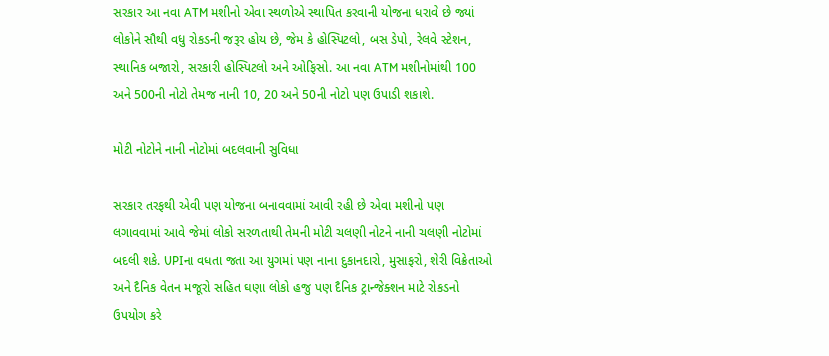સરકાર આ નવા ATM મશીનો એવા સ્થળોએ સ્થાપિત કરવાની યોજના ધરાવે છે જ્યાં લોકોને સૌથી વધુ રોકડની જરૂર હોય છે, જેમ કે હોસ્પિટલો, બસ ડેપો, રેલવે સ્ટેશન, સ્થાનિક બજારો, સરકારી હોસ્પિટલો અને ઓફિસો. આ નવા ATM મશીનોમાંથી 100 અને 500ની નોટો તેમજ નાની 10, 20 અને 50ની નોટો પણ ઉપાડી શકાશે.

મોટી નોટોને નાની નોટોમાં બદલવાની સુવિધા

સરકાર તરફથી એવી પણ યોજના બનાવવામાં આવી રહી છે એવા મશીનો પણ લગાવવામાં આવે જેમાં લોકો સરળતાથી તેમની મોટી ચલણી નોટને નાની ચલણી નોટોમાં બદલી શકે. UPIના વધતા જતા આ યુગમાં પણ નાના દુકાનદારો, મુસાફરો, શેરી વિક્રેતાઓ અને દૈનિક વેતન મજૂરો સહિત ઘણા લોકો હજુ પણ દૈનિક ટ્રાન્જેક્શન માટે રોકડનો ઉપયોગ કરે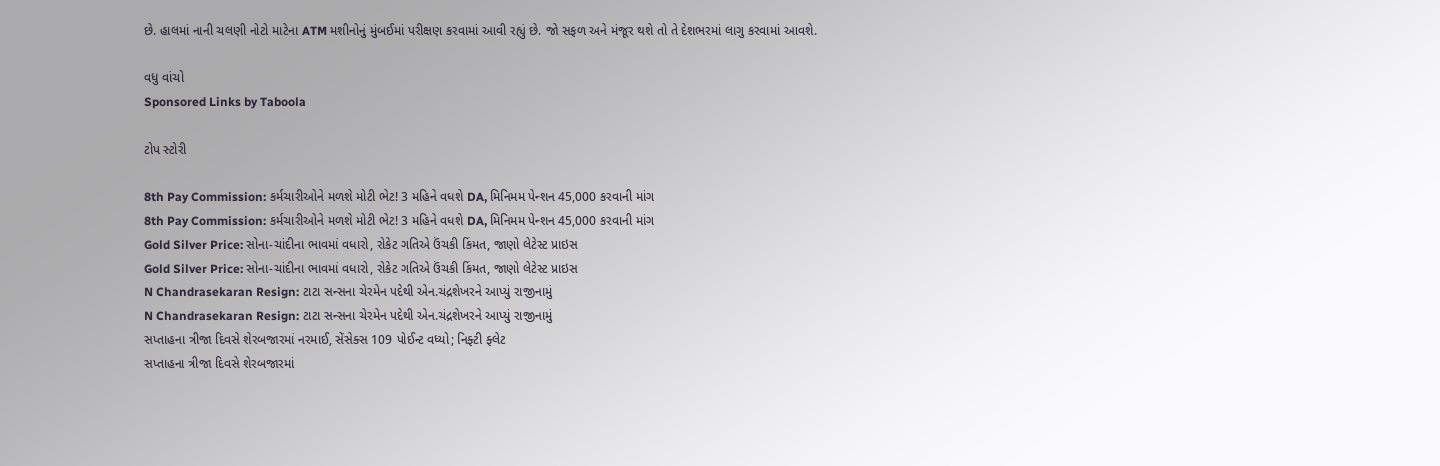છે. હાલમાં નાની ચલણી નોટો માટેના ATM મશીનોનું મુંબઈમાં પરીક્ષણ કરવામાં આવી રહ્યું છે. જો સફળ અને મંજૂર થશે તો તે દેશભરમાં લાગુ કરવામાં આવશે.

વધુ વાંચો
Sponsored Links by Taboola

ટોપ સ્ટોરી

8th Pay Commission: કર્મચારીઓને મળશે મોટી ભેટ! 3 મહિને વધશે DA, મિનિમમ પેન્શન 45,000 કરવાની માંગ
8th Pay Commission: કર્મચારીઓને મળશે મોટી ભેટ! 3 મહિને વધશે DA, મિનિમમ પેન્શન 45,000 કરવાની માંગ
Gold Silver Price: સોના-ચાંદીના ભાવમાં વધારો, રોકેટ ગતિએ ઉંચકી કિંમત, જાણો લેટેસ્ટ પ્રાઇસ
Gold Silver Price: સોના-ચાંદીના ભાવમાં વધારો, રોકેટ ગતિએ ઉંચકી કિંમત, જાણો લેટેસ્ટ પ્રાઇસ
N Chandrasekaran Resign: ટાટા સન્સના ચેરમેન પદેથી એન.ચંદ્રશેખરને આપ્યું રાજીનામું
N Chandrasekaran Resign: ટાટા સન્સના ચેરમેન પદેથી એન.ચંદ્રશેખરને આપ્યું રાજીનામું
સપ્તાહના ત્રીજા દિવસે શેરબજારમાં નરમાઈ, સેંસેક્સ 109 પોઈન્ટ વધ્યો; નિફ્ટી ફ્લેટ
સપ્તાહના ત્રીજા દિવસે શેરબજારમાં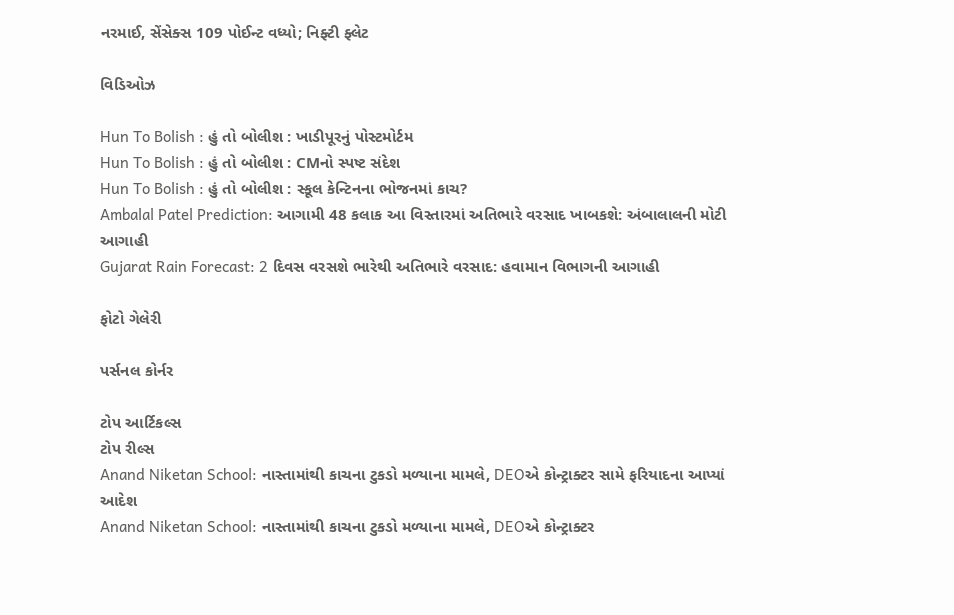નરમાઈ, સેંસેક્સ 109 પોઈન્ટ વધ્યો; નિફ્ટી ફ્લેટ

વિડિઓઝ

Hun To Bolish : હું તો બોલીશ : ખાડીપૂરનું પોસ્ટમોર્ટમ
Hun To Bolish : હું તો બોલીશ : CMનો સ્પષ્ટ સંદેશ
Hun To Bolish : હું તો બોલીશ : સ્કૂલ કેન્ટિનના ભોજનમાં કાચ?
Ambalal Patel Prediction: આગામી 48 કલાક આ વિસ્તારમાં અતિભારે વરસાદ ખાબકશે: અંબાલાલની મોટી આગાહી
Gujarat Rain Forecast: 2 દિવસ વરસશે ભારેથી અતિભારે વરસાદ: હવામાન વિભાગની આગાહી

ફોટો ગેલેરી

પર્સનલ કોર્નર

ટોપ આર્ટિકલ્સ
ટોપ રીલ્સ
Anand Niketan School: નાસ્તામાંથી કાચના ટુકડો મળ્યાના મામલે, DEOએ કોન્ટ્રાક્ટર સામે ફરિયાદના આપ્યાં આદેશ
Anand Niketan School: નાસ્તામાંથી કાચના ટુકડો મળ્યાના મામલે, DEOએ કોન્ટ્રાક્ટર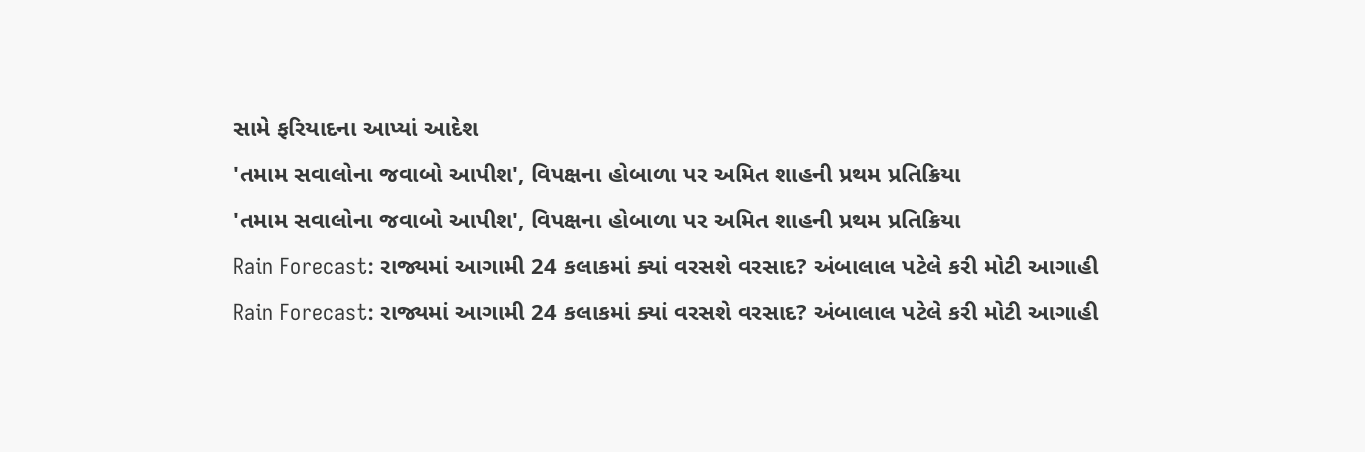સામે ફરિયાદના આપ્યાં આદેશ
'તમામ સવાલોના જવાબો આપીશ', વિપક્ષના હોબાળા પર અમિત શાહની પ્રથમ પ્રતિક્રિયા
'તમામ સવાલોના જવાબો આપીશ', વિપક્ષના હોબાળા પર અમિત શાહની પ્રથમ પ્રતિક્રિયા
Rain Forecast: રાજ્યમાં આગામી 24 કલાકમાં ક્યાં વરસશે વરસાદ? અંબાલાલ પટેલે કરી મોટી આગાહી
Rain Forecast: રાજ્યમાં આગામી 24 કલાકમાં ક્યાં વરસશે વરસાદ? અંબાલાલ પટેલે કરી મોટી આગાહી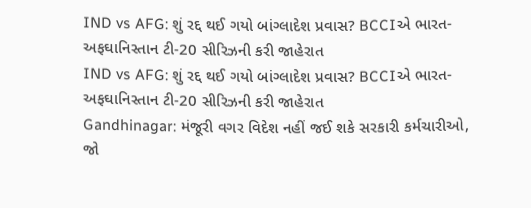IND vs AFG: શું રદ્દ થઈ ગયો બાંગ્લાદેશ પ્રવાસ? BCCIએ ભારત-અફઘાનિસ્તાન ટી-20 સીરિઝની કરી જાહેરાત
IND vs AFG: શું રદ્દ થઈ ગયો બાંગ્લાદેશ પ્રવાસ? BCCIએ ભારત-અફઘાનિસ્તાન ટી-20 સીરિઝની કરી જાહેરાત
Gandhinagar: મંજૂરી વગર વિદેશ નહીં જઈ શકે સરકારી કર્મચારીઓ, જો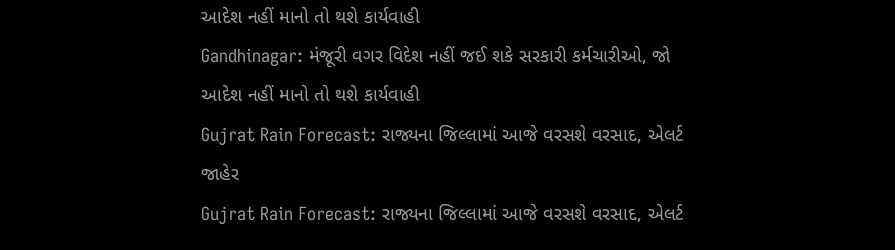આદેશ નહીં માનો તો થશે કાર્યવાહી
Gandhinagar: મંજૂરી વગર વિદેશ નહીં જઈ શકે સરકારી કર્મચારીઓ, જો આદેશ નહીં માનો તો થશે કાર્યવાહી
Gujrat Rain Forecast: રાજ્યના જિલ્લામાં આજે વરસશે વરસાદ, એલર્ટ જાહેર
Gujrat Rain Forecast: રાજ્યના જિલ્લામાં આજે વરસશે વરસાદ, એલર્ટ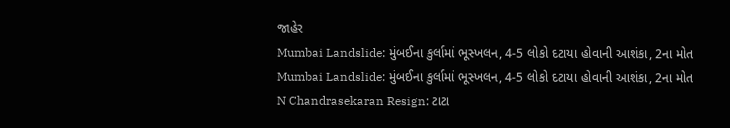જાહેર
Mumbai Landslide: મુંબઈના કુર્લામાં ભૂસ્ખલન, 4-5 લોકો દટાયા હોવાની આશંકા, 2ના મોત
Mumbai Landslide: મુંબઈના કુર્લામાં ભૂસ્ખલન, 4-5 લોકો દટાયા હોવાની આશંકા, 2ના મોત
N Chandrasekaran Resign: ટાટા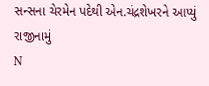સન્સના ચેરમેન પદેથી એન.ચંદ્રશેખરને આપ્યું રાજીનામું
N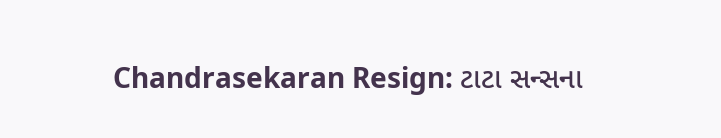Chandrasekaran Resign: ટાટા સન્સના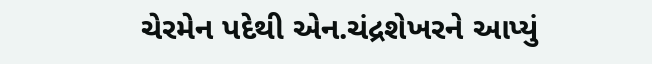ચેરમેન પદેથી એન.ચંદ્રશેખરને આપ્યું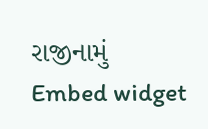રાજીનામું
Embed widget